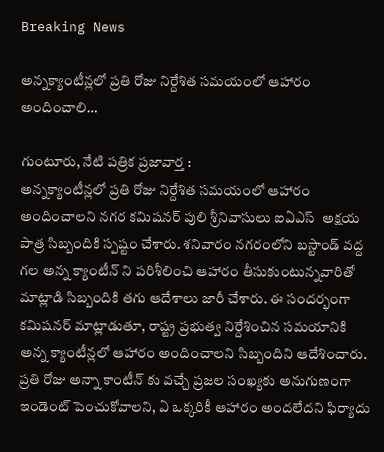Breaking News

అన్నక్యాంటీన్లలో ప్రతి రోజు నిర్దేశిత సమయంలో ఆహారం అందించాలి…

గుంటూరు, నేటి పత్రిక ప్రజావార్త :
అన్నక్యాంటీన్లలో ప్రతి రోజు నిర్దేశిత సమయంలో ఆహారం అందించాలని నగర కమిషనర్ పులి శ్రీనివాసులు ఐఏఎస్  అక్షయ పాత్ర సిబ్బందికి స్పష్టం చేశారు. శనివారం నగరంలోని బస్టాండ్ వద్ద గల అన్న క్యాంటీన్ ని పరిశీలించి ఆహారం తీసుకుంటున్నవారితో మాట్లాడి సిబ్బందికి తగు ఆదేశాలు జారీ చేశారు. ఈ సందర్భంగా కమిషనర్ మాట్లాడుతూ, రాష్ట్ర ప్రభుత్వ నిర్దేశించిన సమయానికి అన్న క్యాంటీన్లలో ఆహారం అందించాలని సిబ్బందిని ఆదేశించారు. ప్రతి రోజు అన్నా కాంటీన్ కు వచ్చే ప్రజల సంఖ్యకు అనుగుణంగా ఇండెంట్ పెంచుకోవాలని, ఏ ఒక్కరికీ ఆహారం అందలేదని ఫిర్యాదు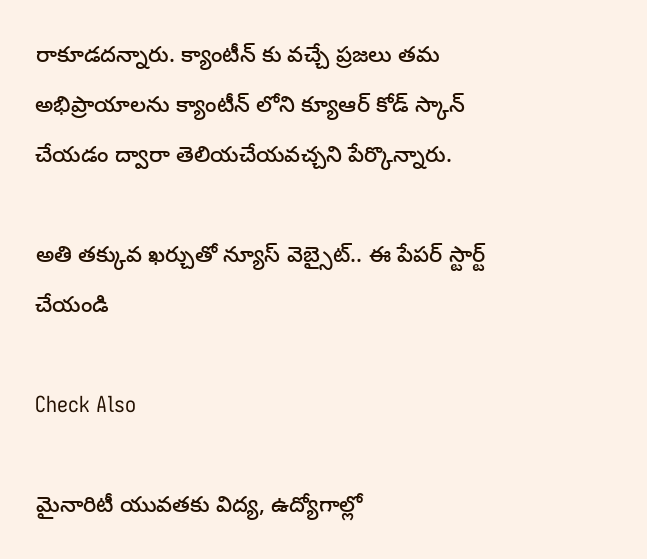రాకూడదన్నారు. క్యాంటీన్ కు వచ్చే ప్రజలు తమ అభిప్రాయాలను క్యాంటీన్ లోని క్యూఆర్ కోడ్ స్కాన్ చేయడం ద్వారా తెలియచేయవచ్చని పేర్కొన్నారు.

అతి తక్కువ ఖర్చుతో న్యూస్ వెబ్సైట్.. ఈ పేపర్ స్టార్ట్ చేయండి

Check Also

మైనారిటీ యువతకు విద్య, ఉద్యోగాల్లో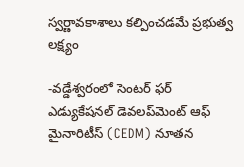స్వర్ణావకాశాలు కల్పించడమే ప్రభుత్వ లక్ష్యం

-వడ్డేశ్వరంలో సెంటర్ ఫర్ ఎడ్యుకేషనల్ డెవలప్‌మెంట్ ఆఫ్ మైనారిటీస్ (CEDM) నూతన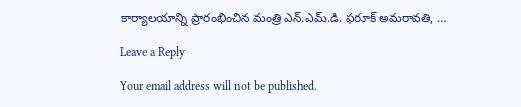కార్యాలయాన్ని ప్రారంభించిన మంత్రి ఎన్.ఎమ్.డి. ఫరూక్ అమరావతి, …

Leave a Reply

Your email address will not be published.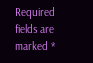Required fields are marked *